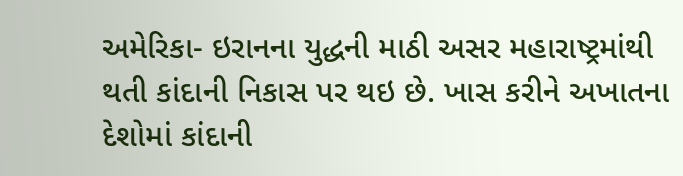અમેરિકા- ઇરાનના યુદ્ધની માઠી અસર મહારાષ્ટ્રમાંથી થતી કાંદાની નિકાસ પર થઇ છે. ખાસ કરીને અખાતના દેશોમાં કાંદાની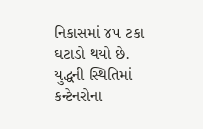નિકાસમાં ૪૫ ટકા ઘટાડો થયો છે.
યુદ્ધની સ્થિતિમાં કન્ટેનરોના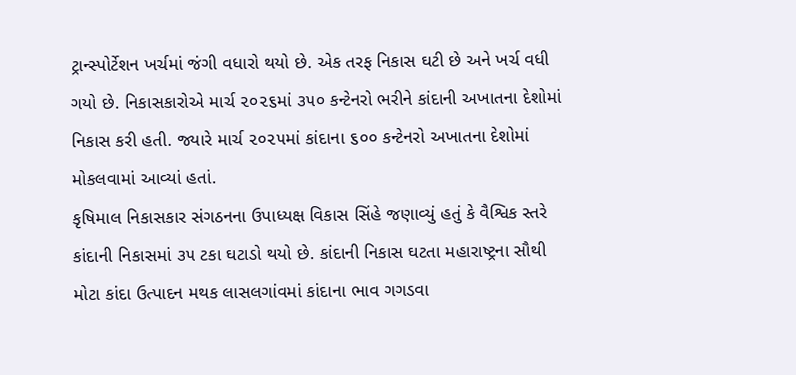ટ્રાન્સ્પોર્ટેશન ખર્ચમાં જંગી વધારો થયો છે. એક તરફ નિકાસ ઘટી છે અને ખર્ચ વધી ગયો છે. નિકાસકારોએ માર્ચ ૨૦૨૬માં ૩૫૦ કન્ટેનરો ભરીને કાંદાની અખાતના દેશોમાં નિકાસ કરી હતી. જ્યારે માર્ચ ૨૦૨૫માં કાંદાના ૬૦૦ કન્ટેનરો અખાતના દેશોમાં મોકલવામાં આવ્યાં હતાં.
કૃષિમાલ નિકાસકાર સંગઠનના ઉપાધ્યક્ષ વિકાસ સિંહે જણાવ્યું હતું કે વૈશ્વિક સ્તરે કાંદાની નિકાસમાં ૩૫ ટકા ઘટાડો થયો છે. કાંદાની નિકાસ ઘટતા મહારાષ્ટ્રના સૌથી મોટા કાંદા ઉત્પાદન મથક લાસલગાંવમાં કાંદાના ભાવ ગગડવા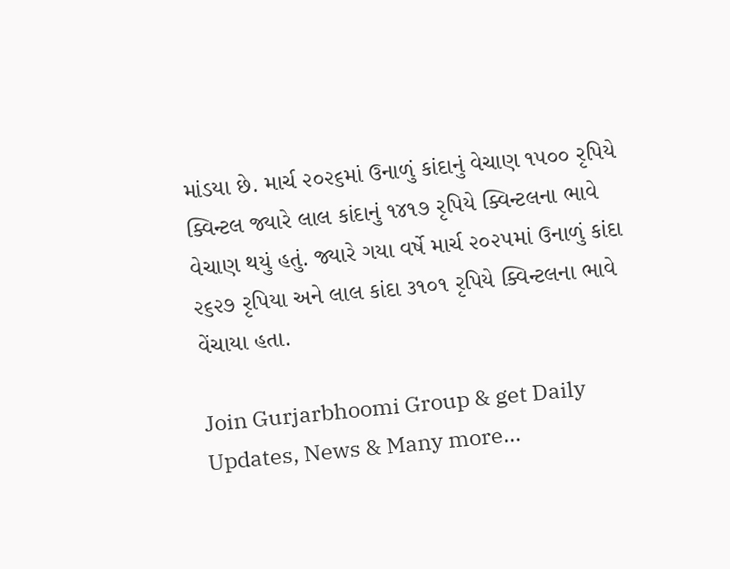માંડયા છે. માર્ચ ૨૦૨૬માં ઉનાળું કાંદાનું વેચાણ ૧૫૦૦ રૃપિયે ક્વિન્ટલ જ્યારે લાલ કાંદાનું ૧૪૧૭ રૃપિયે ક્વિન્ટલના ભાવે વેચાણ થયું હતું. જ્યારે ગયા વર્ષે માર્ચ ૨૦૨૫માં ઉનાળું કાંદા ૨૬૨૭ રૃપિયા અને લાલ કાંદા ૩૧૦૧ રૃપિયે ક્વિન્ટલના ભાવે વેંચાયા હતા.

Join Gurjarbhoomi Group & get Daily Updates, News & Many more…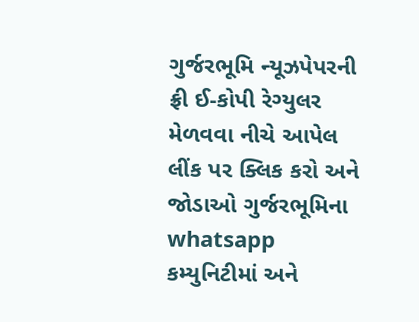ગુર્જરભૂમિ ન્યૂઝપેપરની ફ્રી ઈ-કોપી રેગ્યુલર મેળવવા નીચે આપેલ લીંક પર ક્લિક કરો અને જોડાઓ ગુર્જરભૂમિના whatsapp કમ્યુનિટીમાં અને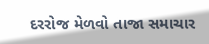દરરોજ મેળવો તાજા સમાચાર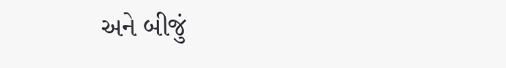અને બીજું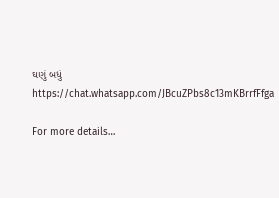ઘણું બધું https://chat.whatsapp.com/JBcuZPbs8c13mKBrrfFfga

For more details…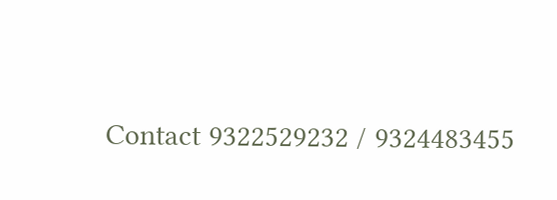Contact 9322529232 / 9324483455